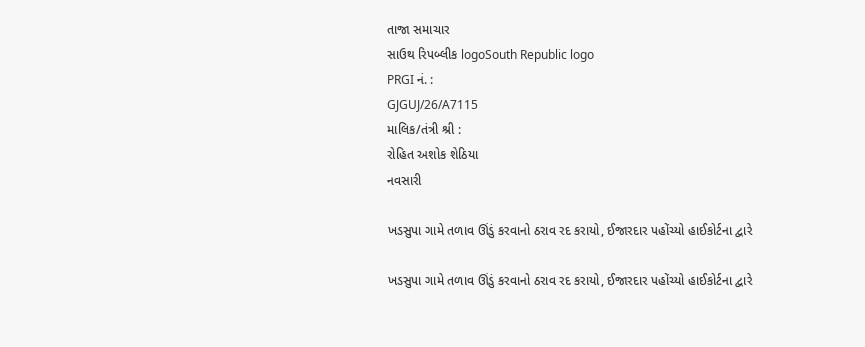તાજા સમાચાર
સાઉથ રિપબ્લીક logoSouth Republic logo
PRGI નં. :
GJGUJ/26/A7115
માલિક/તંત્રી શ્રી :
રોહિત અશોક શેઠિયા
નવસારી

ખડસુપા ગામે તળાવ ઊંડું કરવાનો ઠરાવ રદ કરાયો, ઈજારદાર પહોંચ્યો હાઈકોર્ટના દ્વારે

ખડસુપા ગામે તળાવ ઊંડું કરવાનો ઠરાવ રદ કરાયો, ઈજારદાર પહોંચ્યો હાઈકોર્ટના દ્વારે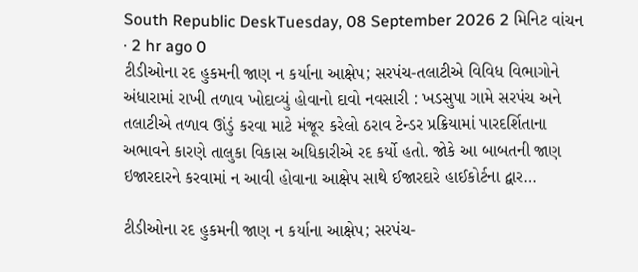South Republic DeskTuesday, 08 September 2026 2 મિનિટ વાંચન · 2 hr ago 0
ટીડીઓના રદ હુકમની જાણ ન કર્યાના આક્ષેપ; સરપંચ-તલાટીએ વિવિધ વિભાગોને અંધારામાં રાખી તળાવ ખોદાવ્યું હોવાનો દાવો નવસારી : ખડસુપા ગામે સરપંચ અને તલાટીએ તળાવ ઊંડું કરવા માટે મંજૂર કરેલો ઠરાવ ટેન્ડર પ્રક્રિયામાં પારદર્શિતાના અભાવને કારણે તાલુકા વિકાસ અધિકારીએ રદ કર્યો હતો. જોકે આ બાબતની જાણ ઇજારદારને કરવામાં ન આવી હોવાના આક્ષેપ સાથે ઈજારદારે હાઈકોર્ટના દ્વાર…

ટીડીઓના રદ હુકમની જાણ ન કર્યાના આક્ષેપ; સરપંચ-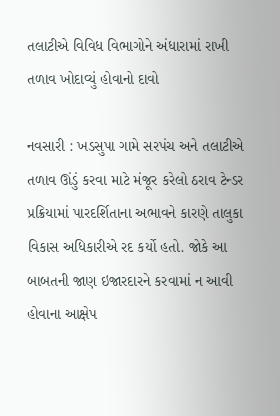તલાટીએ વિવિધ વિભાગોને અંધારામાં રાખી તળાવ ખોદાવ્યું હોવાનો દાવો

નવસારી : ખડસુપા ગામે સરપંચ અને તલાટીએ તળાવ ઊંડું કરવા માટે મંજૂર કરેલો ઠરાવ ટેન્ડર પ્રક્રિયામાં પારદર્શિતાના અભાવને કારણે તાલુકા વિકાસ અધિકારીએ રદ કર્યો હતો. જોકે આ બાબતની જાણ ઇજારદારને કરવામાં ન આવી હોવાના આક્ષેપ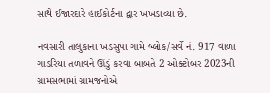સાથે ઈજારદારે હાઈકોર્ટના દ્વાર ખખડાવ્યા છે.

નવસારી તાલુકાના ખડસુપા ગામે બ્લોક/સર્વે નં. 917 વાળા ગાડરિયા તળાવને ઊંડું કરવા બાબતે 2 ઓક્ટોબર 2023ની ગ્રામસભામાં ગ્રામજનોએ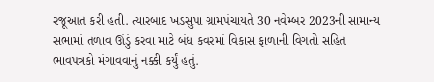રજૂઆત કરી હતી. ત્યારબાદ ખડસુપા ગ્રામપંચાયતે 30 નવેમ્બર 2023ની સામાન્ય સભામાં તળાવ ઊંડું કરવા માટે બંધ કવરમાં વિકાસ ફાળાની વિગતો સહિત ભાવપત્રકો મંગાવવાનું નક્કી કર્યું હતું.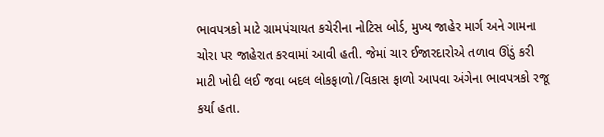ભાવપત્રકો માટે ગ્રામપંચાયત કચેરીના નોટિસ બોર્ડ, મુખ્ય જાહેર માર્ગ અને ગામના ચોરા પર જાહેરાત કરવામાં આવી હતી. જેમાં ચાર ઈજારદારોએ તળાવ ઊંડું કરી માટી ખોદી લઈ જવા બદલ લોકફાળો/વિકાસ ફાળો આપવા અંગેના ભાવપત્રકો રજૂ કર્યા હતા.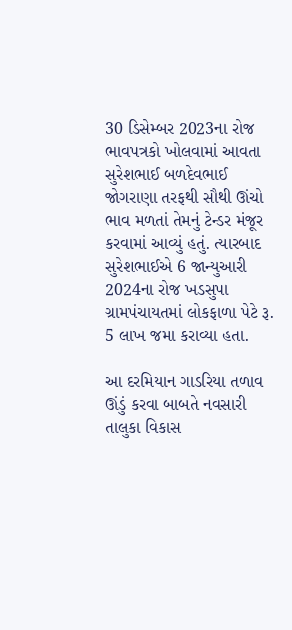30 ડિસેમ્બર 2023ના રોજ ભાવપત્રકો ખોલવામાં આવતા સુરેશભાઈ બળદેવભાઈ જોગરાણા તરફથી સૌથી ઊંચો ભાવ મળતાં તેમનું ટેન્ડર મંજૂર કરવામાં આવ્યું હતું. ત્યારબાદ સુરેશભાઈએ 6 જાન્યુઆરી 2024ના રોજ ખડસુપા ગ્રામપંચાયતમાં લોકફાળા પેટે રૂ. 5 લાખ જમા કરાવ્યા હતા.

આ દરમિયાન ગાડરિયા તળાવ ઊંડું કરવા બાબતે નવસારી તાલુકા વિકાસ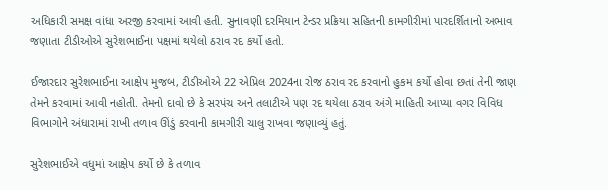અધિકારી સમક્ષ વાંધા અરજી કરવામાં આવી હતી. સુનાવણી દરમિયાન ટેન્ડર પ્રક્રિયા સહિતની કામગીરીમાં પારદર્શિતાનો અભાવ જણાતા ટીડીઓએ સુરેશભાઈના પક્ષમાં થયેલો ઠરાવ રદ કર્યો હતો.

ઈજારદાર સુરેશભાઈના આક્ષેપ મુજબ, ટીડીઓએ 22 એપ્રિલ 2024ના રોજ ઠરાવ રદ કરવાનો હુકમ કર્યો હોવા છતાં તેની જાણ તેમને કરવામાં આવી નહોતી. તેમનો દાવો છે કે સરપંચ અને તલાટીએ પણ રદ થયેલા ઠરાવ અંગે માહિતી આપ્યા વગર વિવિધ વિભાગોને અંધારામાં રાખી તળાવ ઊંડું કરવાની કામગીરી ચાલુ રાખવા જણાવ્યું હતું.

સુરેશભાઈએ વધુમાં આક્ષેપ કર્યો છે કે તળાવ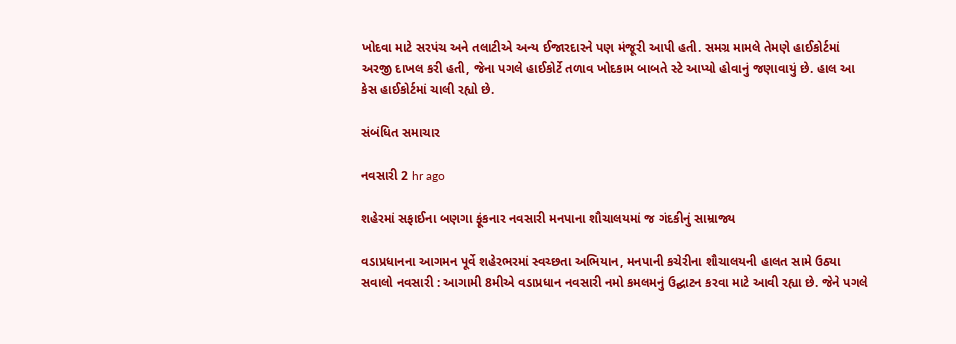ખોદવા માટે સરપંચ અને તલાટીએ અન્ય ઈજારદારને પણ મંજૂરી આપી હતી. સમગ્ર મામલે તેમણે હાઈકોર્ટમાં અરજી દાખલ કરી હતી, જેના પગલે હાઈકોર્ટે તળાવ ખોદકામ બાબતે સ્ટે આપ્યો હોવાનું જણાવાયું છે. હાલ આ કેસ હાઈકોર્ટમાં ચાલી રહ્યો છે.

સંબંધિત સમાચાર

નવસારી 2 hr ago

શહેરમાં સફાઈના બણગા ફૂંકનાર નવસારી મનપાના શૌચાલયમાં જ ગંદકીનું સામ્રાજ્ય

વડાપ્રધાનના આગમન પૂર્વે શહેરભરમાં સ્વચ્છતા અભિયાન, મનપાની કચેરીના શૌચાલયની હાલત સામે ઉઠ્યા સવાલો નવસારી : આગામી 8મીએ વડાપ્રધાન નવસારી નમો કમલમનું ઉદ્ઘાટન કરવા માટે આવી રહ્યા છે. જેને પગલે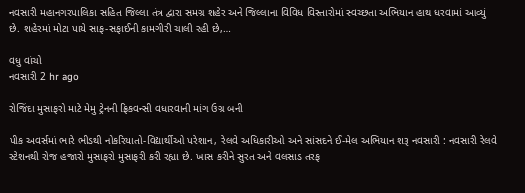નવસારી મહાનગરપાલિકા સહિત જિલ્લા તંત્ર દ્વારા સમગ્ર શહેર અને જિલ્લાના વિવિધ વિસ્તારોમાં સ્વચ્છતા અભિયાન હાથ ધરવામાં આવ્યું છે. શહેરમાં મોટા પાયે સાફ-સફાઈની કામગીરી ચાલી રહી છે,…

વધુ વાંચો
નવસારી 2 hr ago

રોજિંદા મુસાફરો માટે મેમુ ટ્રેનની ફ્રિકવન્સી વધારવાની માંગ ઉગ્ર બની

પીક અવર્સમાં ભારે ભીડથી નોકરિયાતો-વિદ્યાર્થીઓ પરેશાન, રેલવે અધિકારીઓ અને સાંસદને ઈ-મેલ અભિયાન શરૂ નવસારી : નવસારી રેલવે સ્ટેશનથી રોજ હજારો મુસાફરો મુસાફરી કરી રહ્યા છે. ખાસ કરીને સુરત અને વલસાડ તરફ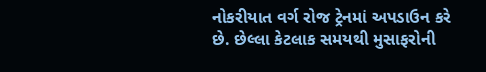નોકરીયાત વર્ગ રોજ ટ્રેનમાં અપડાઉન કરે છે. છેલ્લા કેટલાક સમયથી મુસાફરોની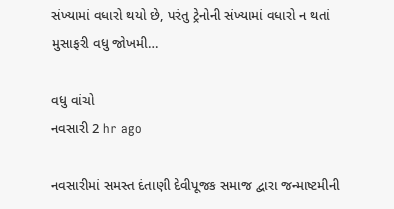સંખ્યામાં વધારો થયો છે, પરંતુ ટ્રેનોની સંખ્યામાં વધારો ન થતાં મુસાફરી વધુ જોખમી…

વધુ વાંચો
નવસારી 2 hr ago

નવસારીમાં સમસ્ત દંતાણી દેવીપૂજક સમાજ દ્વારા જન્માષ્ટમીની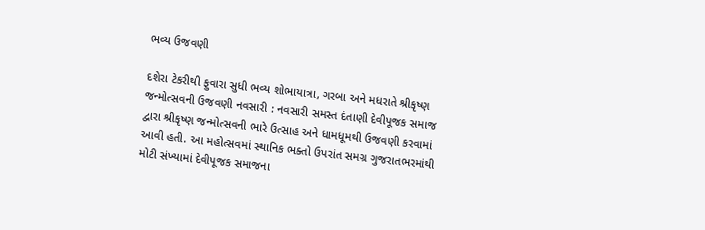ભવ્ય ઉજવણી

દશેરા ટેકરીથી ફુવારા સુધી ભવ્ય શોભાયાત્રા, ગરબા અને મધરાતે શ્રીકૃષ્ણ જન્મોત્સવની ઉજવણી નવસારી : નવસારી સમસ્ત દંતાણી દેવીપૂજક સમાજ દ્વારા શ્રીકૃષ્ણ જન્મોત્સવની ભારે ઉત્સાહ અને ધામધૂમથી ઉજવણી કરવામાં આવી હતી. આ મહોત્સવમાં સ્થાનિક ભક્તો ઉપરાંત સમગ્ર ગુજરાતભરમાંથી મોટી સંખ્યામાં દેવીપૂજક સમાજના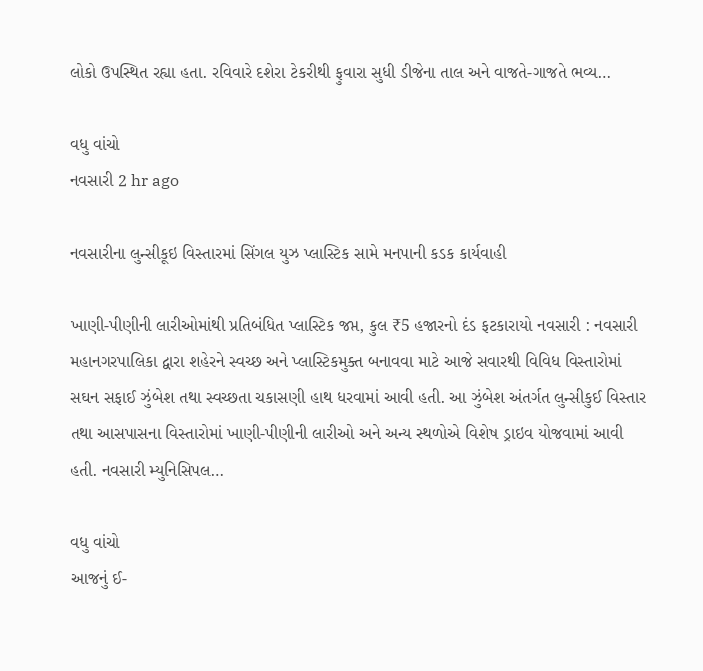લોકો ઉપસ્થિત રહ્યા હતા. રવિવારે દશેરા ટેકરીથી ફુવારા સુધી ડીજેના તાલ અને વાજતે-ગાજતે ભવ્ય…

વધુ વાંચો
નવસારી 2 hr ago

નવસારીના લુન્સીકૂઇ વિસ્તારમાં સિંગલ યુઝ પ્લાસ્ટિક સામે મનપાની કડક કાર્યવાહી

ખાણી-પીણીની લારીઓમાંથી પ્રતિબંધિત પ્લાસ્ટિક જપ્ત, કુલ ₹5 હજારનો દંડ ફટકારાયો નવસારી : નવસારી મહાનગરપાલિકા દ્વારા શહેરને સ્વચ્છ અને પ્લાસ્ટિકમુક્ત બનાવવા માટે આજે સવારથી વિવિધ વિસ્તારોમાં સઘન સફાઈ ઝુંબેશ તથા સ્વચ્છતા ચકાસણી હાથ ધરવામાં આવી હતી. આ ઝુંબેશ અંતર્ગત લુન્સીકુઈ વિસ્તાર તથા આસપાસના વિસ્તારોમાં ખાણી-પીણીની લારીઓ અને અન્ય સ્થળોએ વિશેષ ડ્રાઇવ યોજવામાં આવી હતી. નવસારી મ્યુનિસિપલ…

વધુ વાંચો
આજનું ઈ-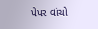પેપર વાંચો